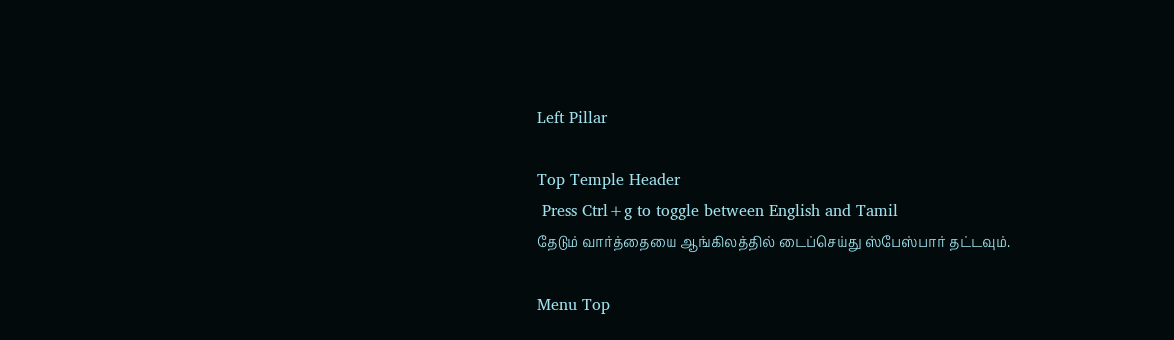Left Pillar

Top Temple Header
 Press Ctrl+g to toggle between English and Tamil
தேடும் வார்த்தையை ஆங்கிலத்தில் டைப்செய்து ஸ்பேஸ்பார் தட்டவும்.

Menu Top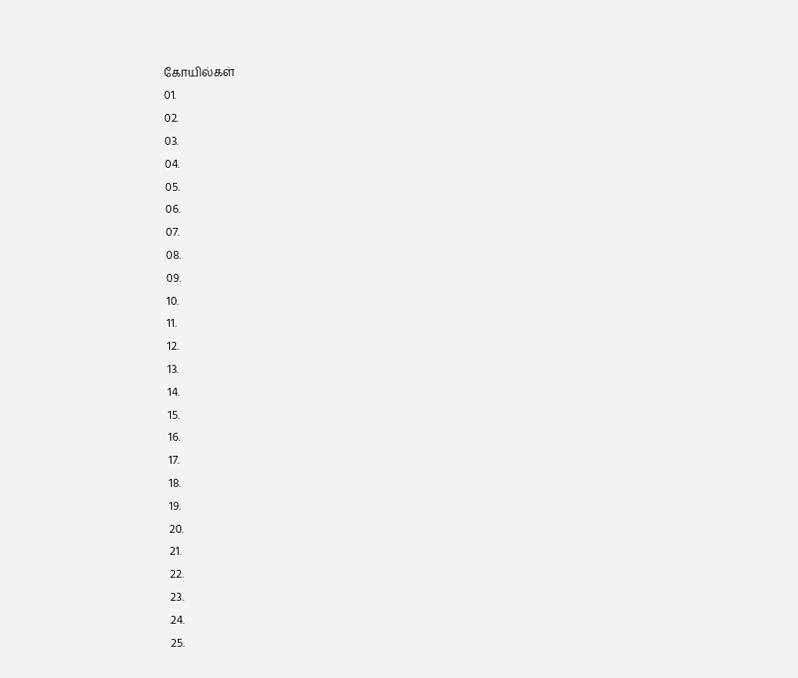கோயில்கள்
01.
02.
03.
04.
05.
06.
07.
08.
09.
10.
11.
12.
13.
14.
15.
16.
17.
18.
19.
20.
21.
22.
23.
24.
25.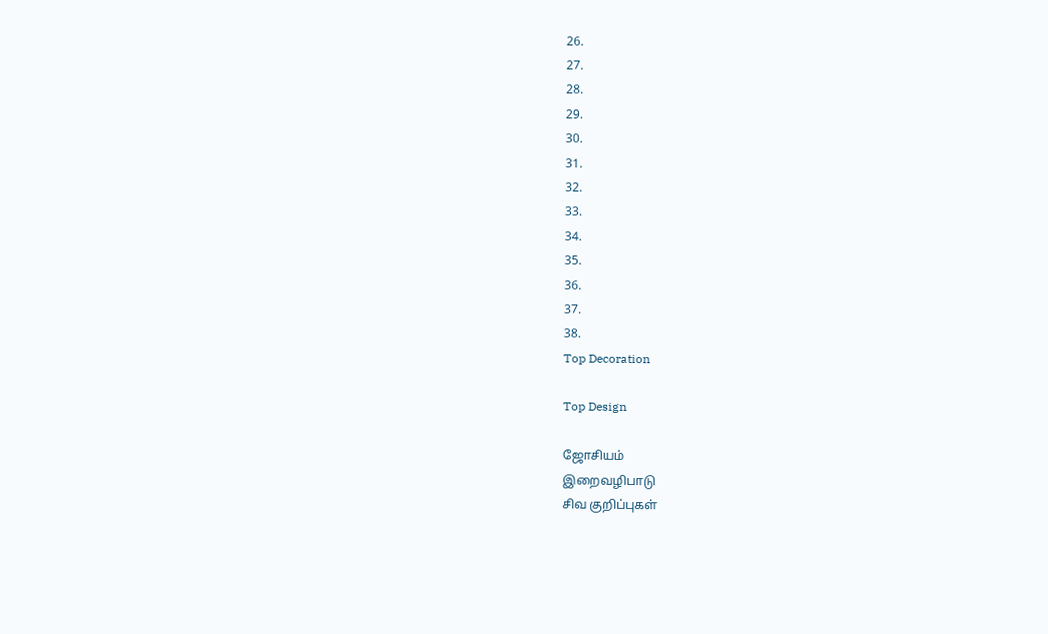26.
27.
28.
29.
30.
31.
32.
33.
34.
35.
36.
37.
38.
Top Decoration

Top Design

ஜோசியம்
இறைவழிபாடு
சிவ குறிப்புகள்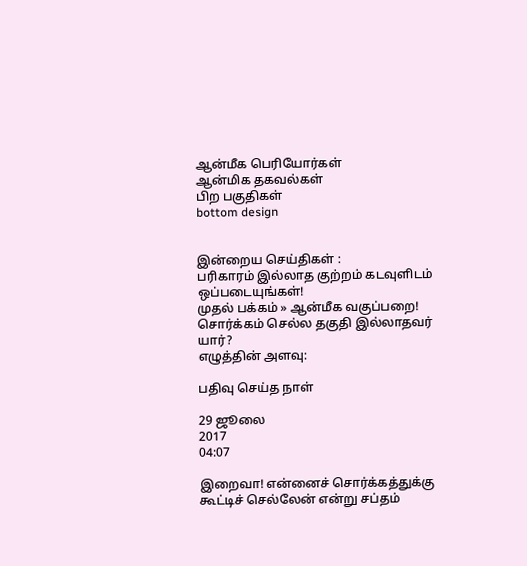ஆன்மீக பெரியோர்கள்
ஆன்மிக தகவல்கள்
பிற பகுதிகள்
bottom design


இன்றைய செய்திகள் :
பரிகாரம் இல்லாத குற்றம் கடவுளிடம் ஒப்படையுங்கள்!
முதல் பக்கம் » ஆன்மீக வகுப்பறை!
சொர்க்கம் செல்ல தகுதி இல்லாதவர் யார்?
எழுத்தின் அளவு:

பதிவு செய்த நாள்

29 ஜூலை
2017
04:07

இறைவா! என்னைச் சொர்க்கத்துக்கு கூட்டிச் செல்லேன் என்று சப்தம்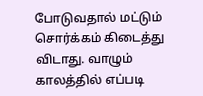போடுவதால் மட்டும் சொர்க்கம் கிடைத்து விடாது. வாழும் காலத்தில் எப்படி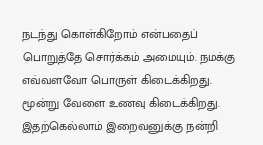நடந்து கொள்கிறோம் என்பதைப் பொறுத்தே சொர்க்கம் அமையும். நமக்கு எவ்வளவோ பொருள் கிடைக்கிறது. மூன்று வேளை உணவு கிடைக்கிறது. இதற்கெல்லாம் இறைவனுக்கு நன்றி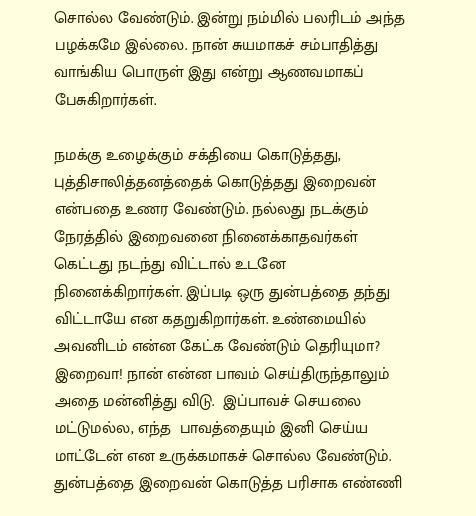சொல்ல வேண்டும். இன்று நம்மில் பலரிடம் அந்த பழக்கமே இல்லை. நான் சுயமாகச் சம்பாதித்து வாங்கிய பொருள் இது என்று ஆணவமாகப் பேசுகிறார்கள்.

நமக்கு உழைக்கும் சக்தியை கொடுத்தது, புத்திசாலித்தனத்தைக் கொடுத்தது இறைவன் என்பதை உணர வேண்டும். நல்லது நடக்கும் நேரத்தில் இறைவனை நினைக்காதவர்கள்  கெட்டது நடந்து விட்டால் உடனே நினைக்கிறார்கள். இப்படி ஒரு துன்பத்தை தந்து விட்டாயே என கதறுகிறார்கள். உண்மையில் அவனிடம் என்ன கேட்க வேண்டும் தெரியுமா? இறைவா! நான் என்ன பாவம் செய்திருந்தாலும் அதை மன்னித்து விடு.  இப்பாவச் செயலை மட்டுமல்ல, எந்த  பாவத்தையும் இனி செய்ய மாட்டேன் என உருக்கமாகச் சொல்ல வேண்டும். துன்பத்தை இறைவன் கொடுத்த பரிசாக எண்ணி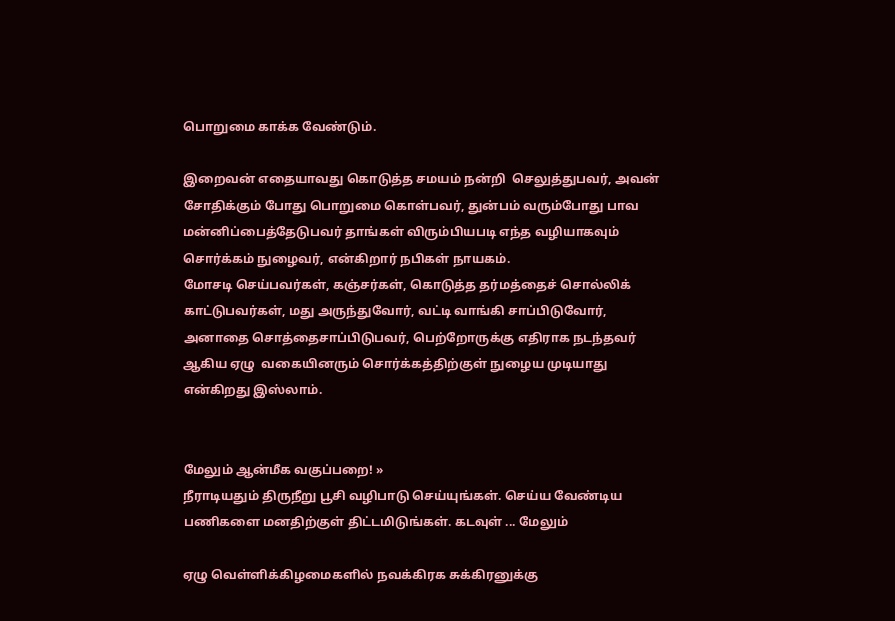பொறுமை காக்க வேண்டும்.

இறைவன் எதையாவது கொடுத்த சமயம் நன்றி  செலுத்துபவர், அவன் சோதிக்கும் போது பொறுமை கொள்பவர், துன்பம் வரும்போது பாவ மன்னிப்பைத்தேடுபவர் தாங்கள் விரும்பியபடி எந்த வழியாகவும் சொர்க்கம் நுழைவர், என்கிறார் நபிகள் நாயகம்.
மோசடி செய்பவர்கள், கஞ்சர்கள், கொடுத்த தர்மத்தைச் சொல்லிக் காட்டுபவர்கள், மது அருந்துவோர், வட்டி வாங்கி சாப்பிடுவோர், அனாதை சொத்தைசாப்பிடுபவர், பெற்றோருக்கு எதிராக நடந்தவர் ஆகிய ஏழு  வகையினரும் சொர்க்கத்திற்குள் நுழைய முடியாது என்கிறது இஸ்லாம்.


மேலும் ஆன்மீக வகுப்பறை! »
நீராடியதும் திருநீறு பூசி வழிபாடு செய்யுங்கள். செய்ய வேண்டிய பணிகளை மனதிற்குள் திட்டமிடுங்கள். கடவுள் ... மேலும்

ஏழு வெள்ளிக்கிழமைகளில் நவக்கிரக சுக்கிரனுக்கு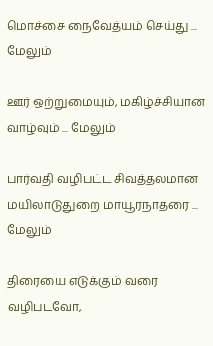மொச்சை நைவேத்யம் செய்து ... மேலும்

ஊர் ஒற்றுமையும், மகிழ்ச்சியான வாழ்வும் ... மேலும்

பார்வதி வழிபட்ட சிவத்தலமான மயிலாடுதுறை மாயூரநாதரை ... மேலும்

திரையை எடுக்கும் வரை வழிபடவோ,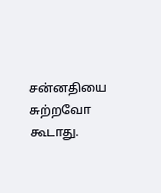சன்னதியை சுற்றவோ கூடாது.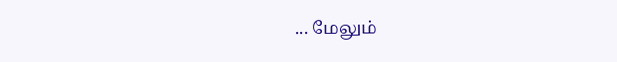... மேலும்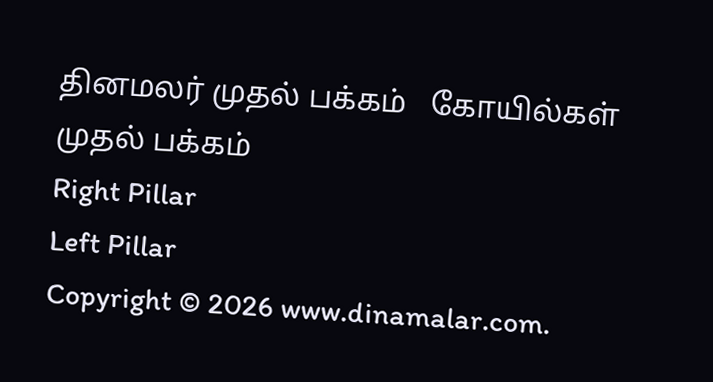தினமலர் முதல் பக்கம்   கோயில்கள் முதல் பக்கம்
Right Pillar
Left Pillar
Copyright © 2026 www.dinamalar.com.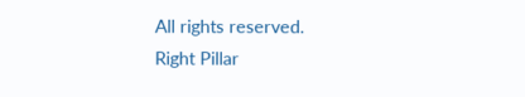All rights reserved.
Right Pillar